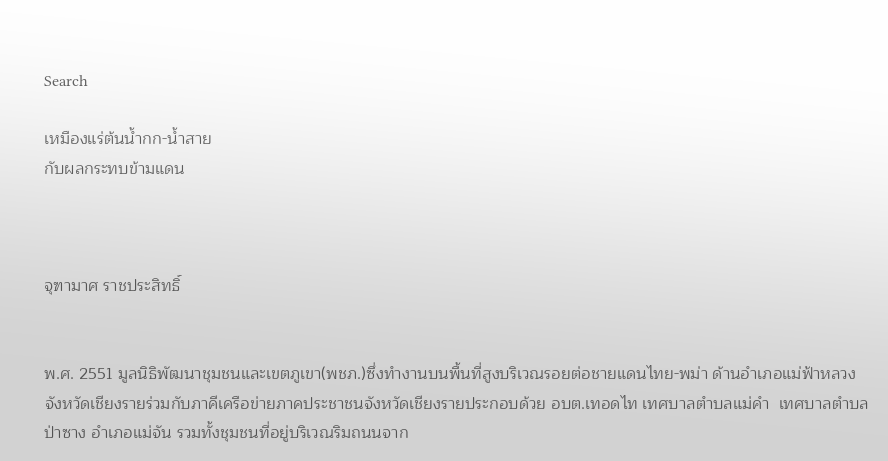Search

เหมืองแร่ต้นน้ำกก-น้ำสาย
กับผลกระทบข้ามแดน



จุฑามาศ ราชประสิทธิ์


พ.ศ. 2551 มูลนิธิพัฒนาชุมชนและเขตภูเขา(พชภ.)ซึ่งทำงานบนพื้นที่สูงบริเวณรอยต่อชายแดนไทย-พม่า ด้านอำเภอแม่ฟ้าหลวง จังหวัดเชียงรายร่วมกับภาคีเครือข่ายภาคประชาชนจังหวัดเชียงรายประกอบด้วย อบต.เทอดไท เทศบาลตำบลแม่คำ  เทศบาลตำบลป่าซาง อำเภอแม่จัน รวมทั้งชุมชนที่อยู่บริเวณริมถนนจาก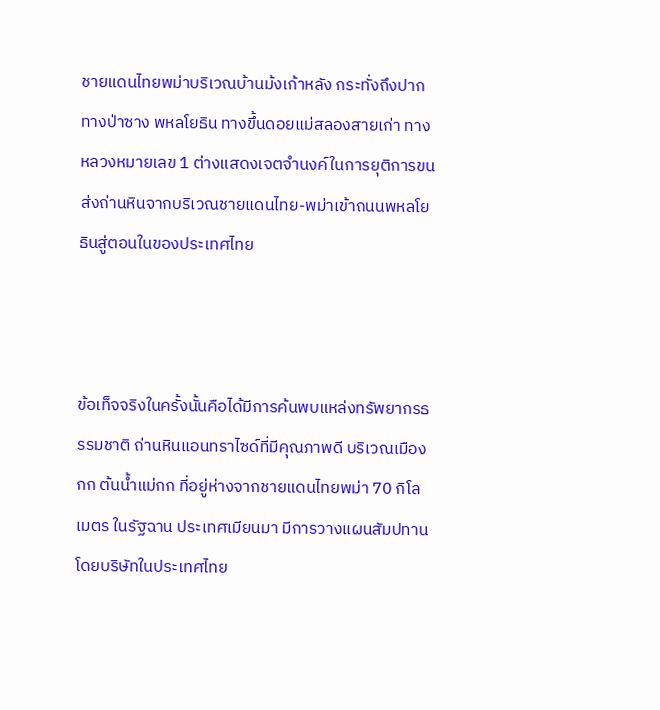ชายแดนไทยพม่าบริเวณบ้านม้งเก้าหลัง กระทั่งถึงปากทางป่าซาง พหลโยธิน ทางขึ้นดอยแม่สลองสายเก่า ทางหลวงหมายเลข 1 ต่างแสดงเจตจำนงค์ในการยุติการขนส่งถ่านหินจากบริเวณชายแดนไทย-พม่าเข้าถนนพหลโยธินสู่ตอนในของประเทศไทย



ข้อเท็จจริงในครั้งนั้นคือได้มีการค้นพบแหล่งทรัพยากรธรรมชาติ ถ่านหินแอนทราไซด์ที่มีคุณภาพดี บริเวณเมืองกก ต้นน้ำแม่กก ที่อยู่ห่างจากชายแดนไทยพม่า 70 กิโลเมตร ในรัฐฉาน ประเทศเมียนมา มีการวางแผนสัมปทานโดยบริษัทในประเทศไทย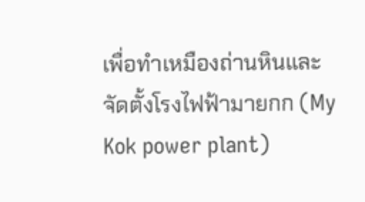เพื่อทำเหมืองถ่านหินและจัดตั้งโรงไฟฟ้ามายกก (My Kok power plant)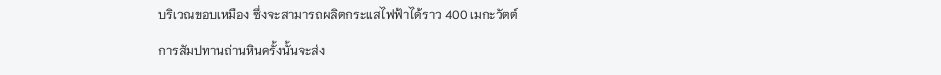บริเวณขอบเหมือง ซึ่งจะสามารถผลิตกระแสไฟฟ้าได้ราว 400 เมกะวัตต์

การสัมปทานถ่านหินครั้งนั้นจะส่ง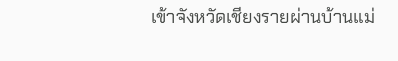เข้าจังหวัดเชียงรายผ่านบ้านแม่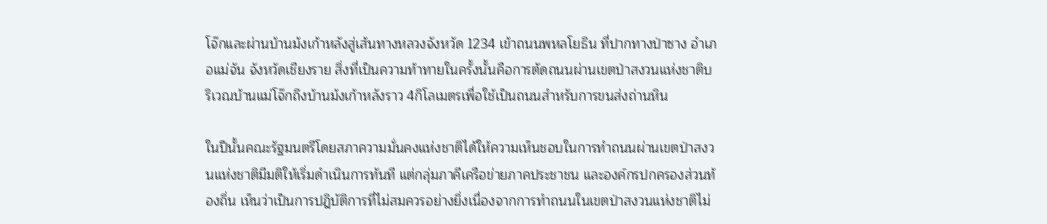โจ๊กและผ่านบ้านม้งเก้าหลังสู่เส้นทางหลวงจังหวัด 1234 เข้าถนนพหลโยธิน ที่ปากทางป่าซาง อำเภอแม่จัน จังหวัดเชียงราย สิ่งที่เป็นความท้าทายในครั้งนั้นคือการตัดถนนผ่านเขตป่าสงวนแห่งชาติบริเวณบ้านแม่โจ๊กถึงบ้านม้งเก้าหลังราว 4กิโลเมตรเพื่อใช้เป็นถนนสำหรับการขนส่งถ่านหิน

ในปีนั้นคณะรัฐมนตรีโดยสภาความมั่นคงแห่งชาติได้ให้ความเห็นชอบในการทำถนนผ่านเขตป่าสงวนแห่งชาติมีมติให้เริ่มดำเนินการทันที แต่กลุ่มภาคีเครือข่ายภาคประชาชน และองค์กรปกครองส่วนท้องถิ่น เห็นว่าเป็นการปฎิบัติการที่ไม่สมควรอย่างยิ่งเนื่องจากการทำถนนในเขตป่าสงวนแห่งชาติไม่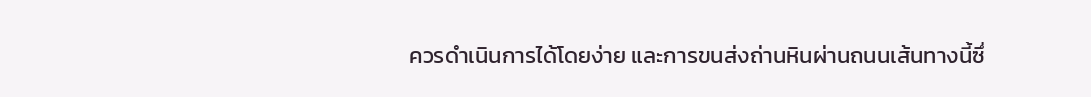ควรดำเนินการได้โดยง่าย และการขนส่งถ่านหินผ่านถนนเส้นทางนี้ซึ่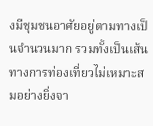งมีชุมชนอาศัยอยู่ตามทางเป็นจำนวนมาก รวมทั้งเป็นเส้นทางการท่องเที่ยวไม่เหมาะสมอย่างยิ่งจา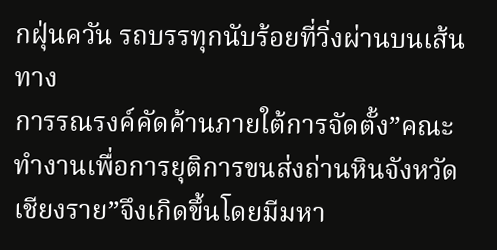กฝุ่นควัน รถบรรทุกนับร้อยที่วิ่งผ่านบนเส้นทาง
การรณรงค์คัดค้านภายใต้การจัดตั้ง”คณะทำงานเพื่อการยุติการขนส่งถ่านหินจังหวัดเชียงราย”จึงเกิดขึ้นโดยมีมหา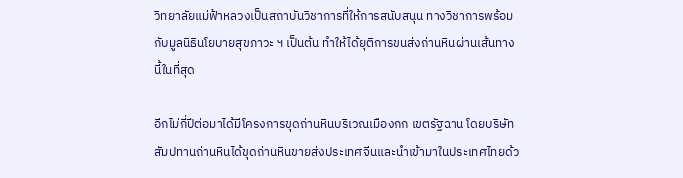วิทยาลัยแม่ฟ้าหลวงเป็นสถาบันวิชาการที่ให้การสนับสนุน ทางวิชาการพร้อมกับมูลนิธินโยบายสุขภาวะ ฯ เป็นต้น ทำให้ได้ยุติการขนส่งถ่านหินผ่านเส้นทางนี้ในที่สุด

อีกไม่กี่ปีต่อมาได้มีโครงการขุดถ่านหินบริเวณเมืองกก เขตรัฐฉาน โดยบริษัทสัมปทานถ่านหินได้ขุดถ่านหินขายส่งประเทศจีนและนำเข้ามาในประเทศไทยด้ว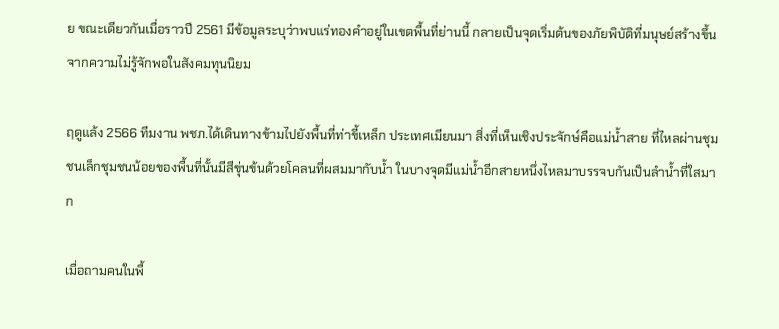ย ขณะเดียวกันเมื่อราวปี 2561 มีข้อมูลระบุว่าพบแร่ทองคำอยู่ในเขตพื้นที่ย่านนี้ กลายเป็นจุดเริ่มต้นของภัยพิบัติที่มนุษย์สร้างขึ้นจากความไม่รู้จักพอในสังคมทุนนิยม

ฤดูแล้ง 2566 ทีมงาน พชภ.ได้เดินทางข้ามไปยังพื้นที่ท่าขี้เหล็ก ประเทศเมียนมา สิ่งที่เห็นเชิงประจักษ์คือแม่น้ำสาย ที่ไหลผ่านชุมชนเล็กชุมชนน้อยของพื้นที่นั้นมีสีขุ่นข้นด้วยโคลนที่ผสมมากับน้ำ ในบางจุดมีแม่น้ำอีกสายหนึ่งไหลมาบรรจบกันเป็นลำน้ำที่ใสมาก

เมื่อถามคนในพื้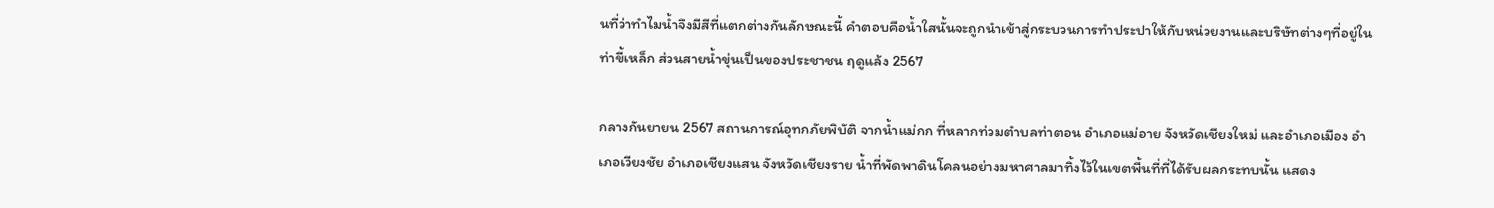นที่ว่าทำไมน้ำจึงมีสีที่แตกต่างกันลักษณะนี้ คำตอบคือน้ำใสนั้นจะถูกนำเข้าสู่กระบวนการทำประปาให้กับหน่วยงานและบริษัทต่างๆที่อยู่ในท่าขี้เหล็ก ส่วนสายน้ำขุ่นเป็นของประชาชน ฤดูแล้ง 2567

กลางกันยายน 2567 สถานการณ์อุทกภัยพิบัติ จากน้ำแม่กก ที่หลากท่วมตำบลท่าตอน อำเภอแม่อาย จังหวัดเชียงใหม่ และอำเภอเมือง อำเภอเวียงชัย อำเภอเชียงแสน จังหวัดเชียงราย น้ำที่พัดพาดินโคลนอย่างมหาศาลมาทิ้งไว้ในเขตพื้นที่ที่ได้รับผลกระทบนั้น แสดง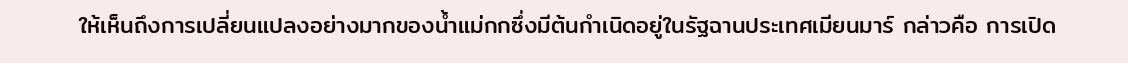ให้เห็นถึงการเปลี่ยนแปลงอย่างมากของน้ำแม่กกซึ่งมีต้นกำเนิดอยู่ในรัฐฉานประเทศเมียนมาร์ กล่าวคือ การเปิด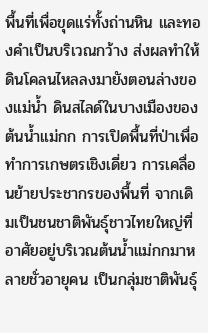พื้นที่เพื่อขุดแร่ทั้งถ่านหิน และทองคำเป็นบริเวณกว้าง ส่งผลทำให้ดินโคลนไหลลงมายังตอนล่างของแม่น้ำ ดินสไลด์ในบางเมืองของต้นน้ำแม่กก การเปิดพื้นที่ป่าเพื่อทำการเกษตรเชิงเดี่ยว การเคลื่อนย้ายประชากรของพื้นที่ จากเดิมเป็นชนชาติพันธุ์ชาวไทยใหญ่ที่อาศัยอยู่บริเวณต้นน้ำแม่กกมาหลายชั่วอายุคน เป็นกลุ่มชาติพันธุ์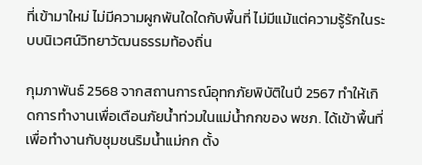ที่เข้ามาใหม่ ไม่มีความผูกพันใดใดกับพื้นที่ ไม่มีแม้แต่ความรู้รักในระบบนิเวศน์วิทยาวัฒนธรรมท้องถิ่น

กุมภาพันธ์ 2568 จากสถานการณ์อุทกภัยพิบัติในปี 2567 ทำให้เกิดการทำงานเพื่อเตือนภัยน้ำท่วมในแม่น้ำกกของ พชภ. ได้เข้าพื้นที่เพื่อทำงานกับชุมชนริมน้ำแม่กก ตั้ง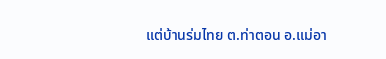แต่บ้านร่มไทย ต.ท่าตอน อ.แม่อา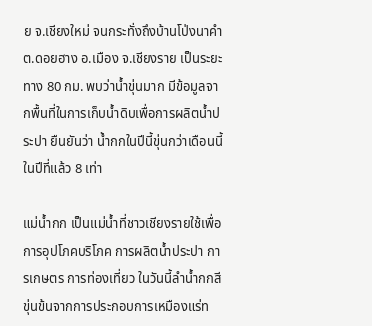ย จ.เชียงใหม่ จนกระทั่งถึงบ้านโป่งนาคำ ต.ดอยฮาง อ.เมือง จ.เชียงราย เป็นระยะทาง 80 กม. พบว่าน้ำขุ่นมาก มีข้อมูลจากพื้นที่ในการเก็บน้ำดิบเพื่อการผลิตน้ำประปา ยืนยันว่า น้ำกกในปีนี้ขุ่นกว่าเดือนนี้ในปีที่แล้ว 8 เท่า

แม่น้ำกก เป็นแม่น้ำที่ชาวเชียงรายใช้เพื่อการอุปโภคบริโภค การผลิตน้ำประปา การเกษตร การท่องเที่ยว ในวันนี้ลำน้ำกกสีขุ่นข้นจากการประกอบการเหมืองแร่ท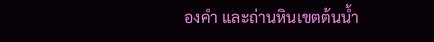องคำ และถ่านหินเขตต้นน้ำ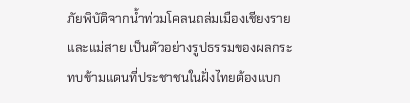ภัยพิบัติจากน้ำท่วมโคลนถล่มเมืองเชียงรายและแม่สาย เป็นตัวอย่างรูปธรรมของผลกระทบข้ามแดนที่ประชาชนในฝั่งไทยต้องแบก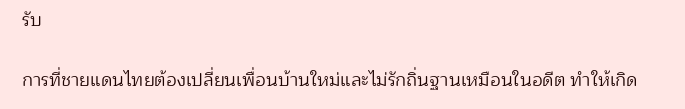รับ

การที่ชายแดนไทยต้องเปลี่ยนเพื่อนบ้านใหม่และไม่รักถิ่นฐานเหมือนในอดีต ทำให้เกิด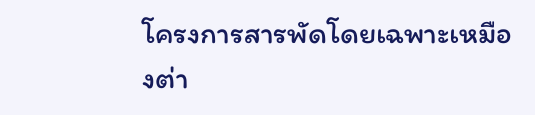โครงการสารพัดโดยเฉพาะเหมืองต่า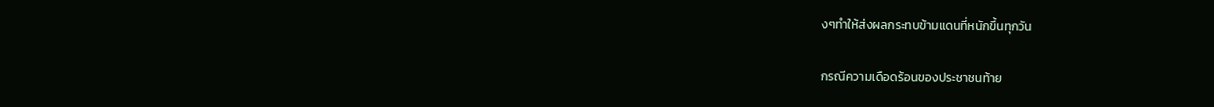งๆทำให้ส่งผลกระทบข้ามแดนที่หนักขึ้นทุกวัน

กรณีความเดือดร้อนของประชาชนท้าย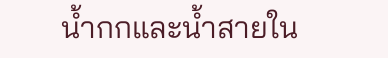น้ำกกและน้ำสายใน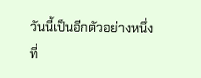วันนี้เป็นอีกตัวอย่างหนึ่ง ที่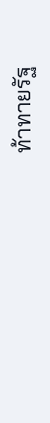ท้าทายรัฐ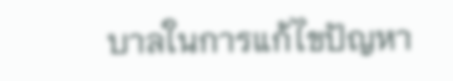บาลในการแก้ไขปัญหา